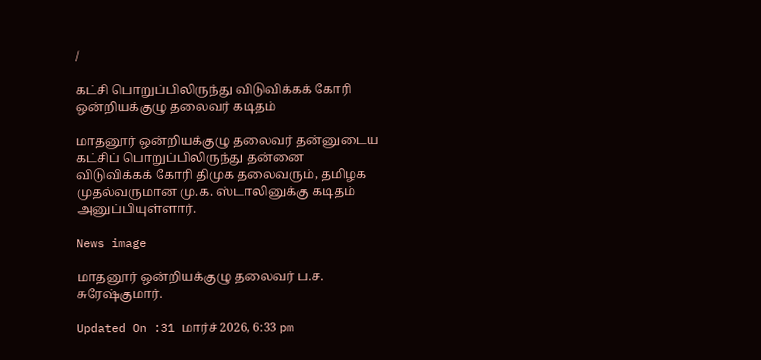/

கட்சி பொறுப்பிலிருந்து விடுவிக்கக் கோரி ஒன்றியக்குழு தலைவர் கடிதம்

மாதனூர் ஒன்றியக்குழு தலைவர் தன்னுடைய கட்சிப் பொறுப்பிலிருந்து தன்னை விடுவிக்கக் கோரி திமுக தலைவரும், தமிழக முதல்வருமான மு.க. ஸ்டாலினுக்கு கடிதம் அனுப்பியுள்ளார்.

News image

மாதனூர் ஒன்றியக்குழு தலைவர் ப.ச. சுரேஷ்குமார்.

Updated On :31 மார்ச் 2026, 6:33 pm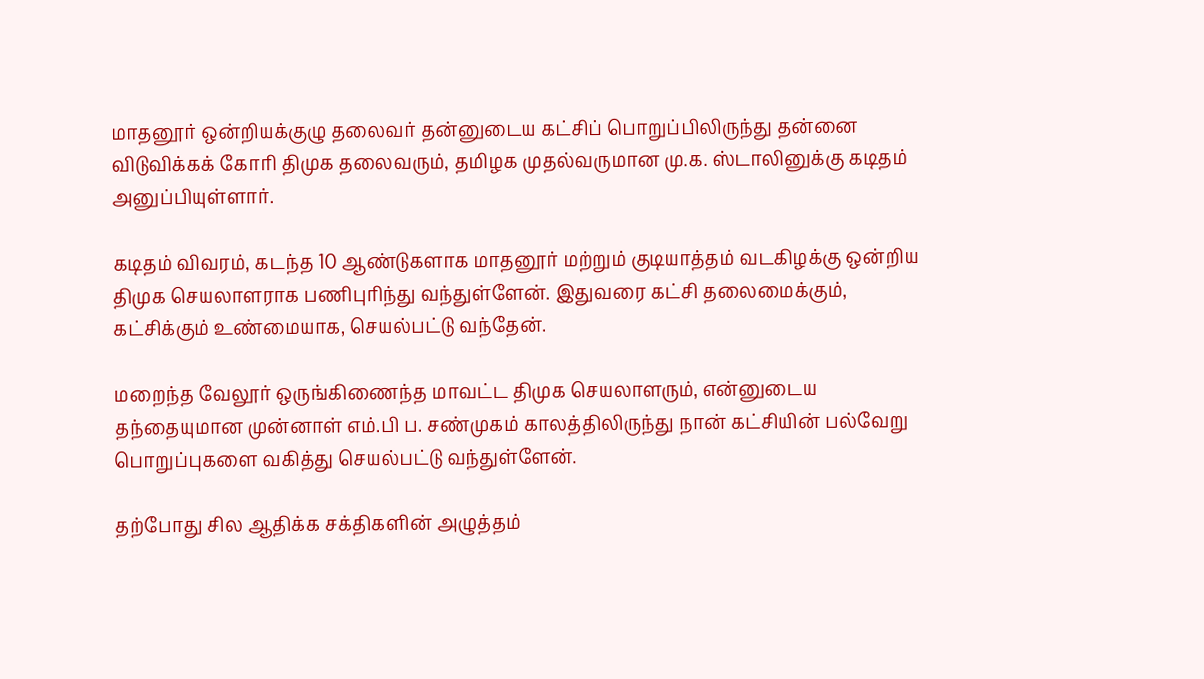மாதனூர் ஒன்றியக்குழு தலைவர் தன்னுடைய கட்சிப் பொறுப்பிலிருந்து தன்னை விடுவிக்கக் கோரி திமுக தலைவரும், தமிழக முதல்வருமான மு.க. ஸ்டாலினுக்கு கடிதம் அனுப்பியுள்ளார்.

கடிதம் விவரம், கடந்த 10 ஆண்டுகளாக மாதனூர் மற்றும் குடியாத்தம் வடகிழக்கு ஒன்றிய திமுக செயலாளராக பணிபுரிந்து வந்துள்ளேன். இதுவரை கட்சி தலைமைக்கும், கட்சிக்கும் உண்மையாக, செயல்பட்டு வந்தேன்.

மறைந்த வேலூர் ஒருங்கிணைந்த மாவட்ட திமுக செயலாளரும், என்னுடைய தந்தையுமான முன்னாள் எம்.பி ப. சண்முகம் காலத்திலிருந்து நான் கட்சியின் பல்வேறு பொறுப்புகளை வகித்து செயல்பட்டு வந்துள்ளேன்.

தற்போது சில ஆதிக்க சக்திகளின் அழுத்தம்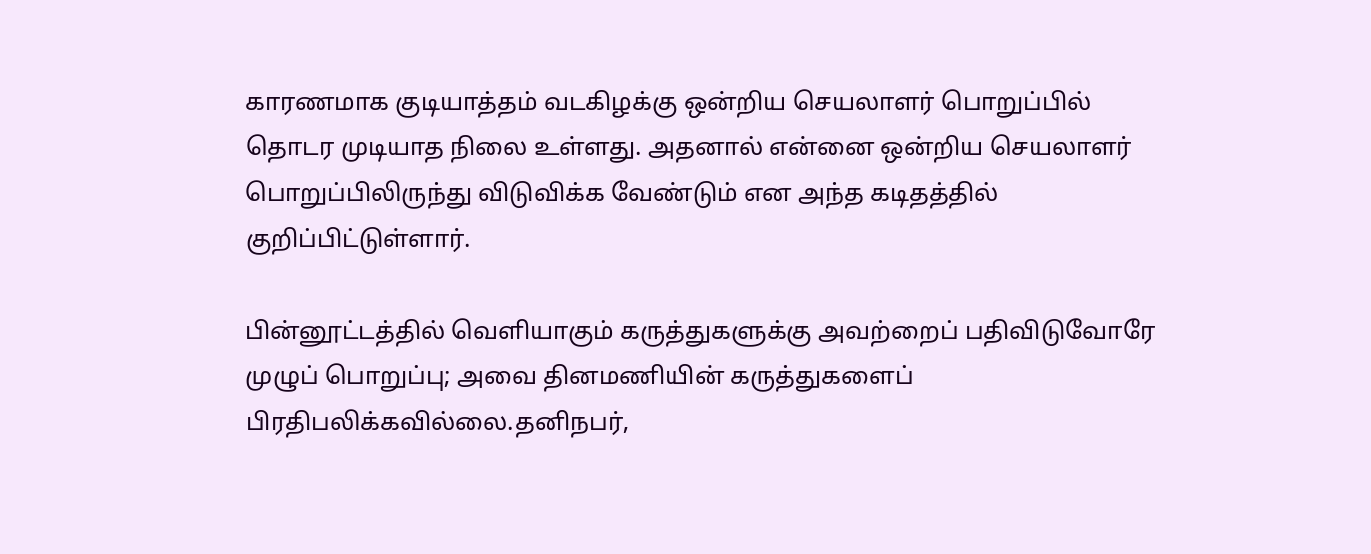காரணமாக குடியாத்தம் வடகிழக்கு ஒன்றிய செயலாளர் பொறுப்பில் தொடர முடியாத நிலை உள்ளது. அதனால் என்னை ஒன்றிய செயலாளர் பொறுப்பிலிருந்து விடுவிக்க வேண்டும் என அந்த கடிதத்தில் குறிப்பிட்டுள்ளார்.

பின்னூட்டத்தில் வெளியாகும் கருத்துகளுக்கு அவற்றைப் பதிவிடுவோரே முழுப் பொறுப்பு; அவை தினமணியின் கருத்துகளைப் பிரதிபலிக்கவில்லை.தனிநபர்,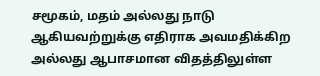சமூகம், மதம் அல்லது நாடு ஆகியவற்றுக்கு எதிராக அவமதிக்கிற அல்லது ஆபாசமான விதத்திலுள்ள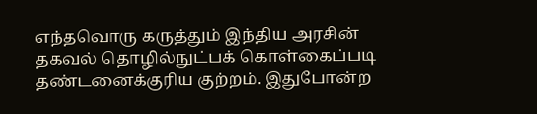எந்தவொரு கருத்தும் இந்திய அரசின் தகவல் தொழில்நுட்பக் கொள்கைப்படி தண்டனைக்குரிய குற்றம். இதுபோன்ற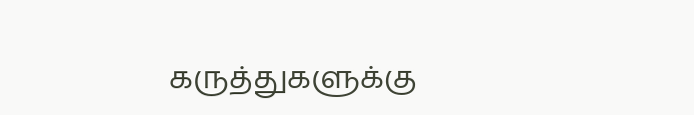கருத்துகளுக்கு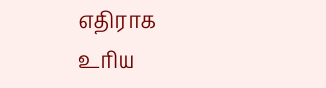எதிராக உரிய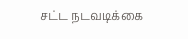சட்ட நடவடிக்கை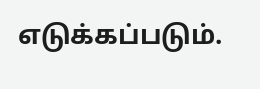எடுக்கப்படும்.